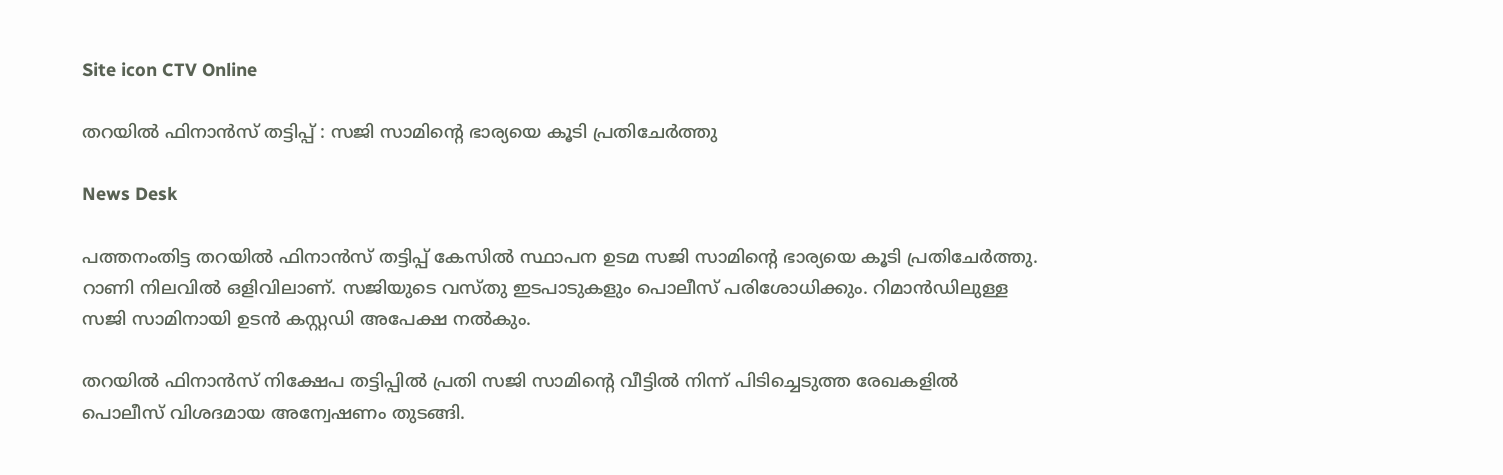Site icon CTV Online

തറയിൽ ഫിനാൻസ് തട്ടിപ്പ് : സജി സാമിന്റെ ഭാര്യയെ കൂടി പ്രതിചേർത്തു

News Desk

പത്തനംതിട്ട തറയിൽ ഫിനാൻസ് തട്ടിപ്പ് കേസിൽ സ്ഥാപന ഉടമ സജി സാമിന്റെ ഭാര്യയെ കൂടി പ്രതിചേർത്തു. റാണി നിലവിൽ ഒളിവിലാണ്. സജിയുടെ വസ്തു ഇടപാടുകളും പൊലീസ് പരിശോധിക്കും. റിമാൻഡിലുള്ള സജി സാമിനായി ഉടൻ കസ്റ്റഡി അപേക്ഷ നൽകും.

തറയിൽ ഫിനാൻസ് നിക്ഷേപ തട്ടിപ്പിൽ പ്രതി സജി സാമിന്റെ വീട്ടിൽ നിന്ന് പിടിച്ചെടുത്ത രേഖകളിൽ പൊലീസ് വിശദമായ അന്വേഷണം തുടങ്ങി.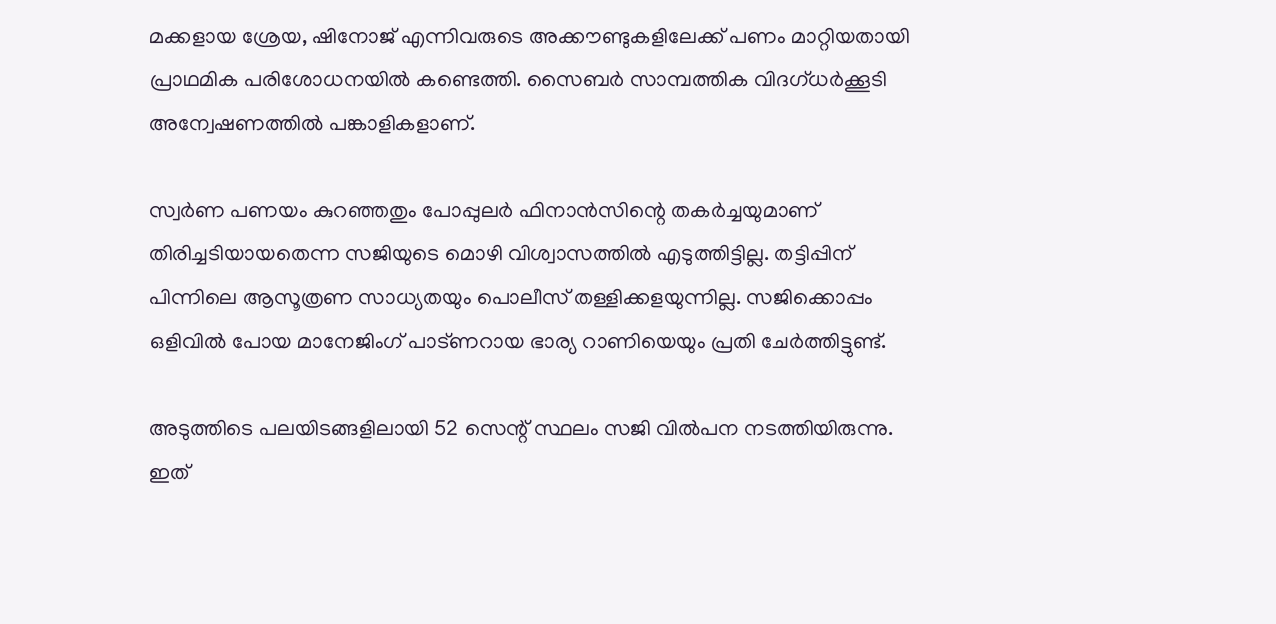മക്കളായ ശ്രേയ, ഷിനോജ് എന്നിവരുടെ അക്കൗണ്ടുകളിലേക്ക് പണം മാറ്റിയതായി പ്രാഥമിക പരിശോധനയിൽ കണ്ടെത്തി. സൈബർ സാമ്പത്തിക വിദഗ്ധർക്കൂടി അന്വേഷണത്തിൽ പങ്കാളികളാണ്.

സ്വർണ പണയം കുറഞ്ഞതും പോപ്പുലർ ഫിനാൻസിന്റെ തകർച്ചയുമാണ് തിരിച്ചടിയായതെന്ന സജിയുടെ മൊഴി വിശ്വാസത്തിൽ എടുത്തിട്ടില്ല. തട്ടിപ്പിന് പിന്നിലെ ആസൂത്രണ സാധ്യതയും പൊലീസ് തള്ളിക്കളയുന്നില്ല. സജിക്കൊപ്പം ഒളിവിൽ പോയ മാനേജിംഗ് പാട്ണറായ ഭാര്യ റാണിയെയും പ്രതി ചേർത്തിട്ടുണ്ട്.

അടുത്തിടെ പലയിടങ്ങളിലായി 52 സെന്റ് സ്ഥലം സജി വിൽപന നടത്തിയിരുന്നു. ഇത്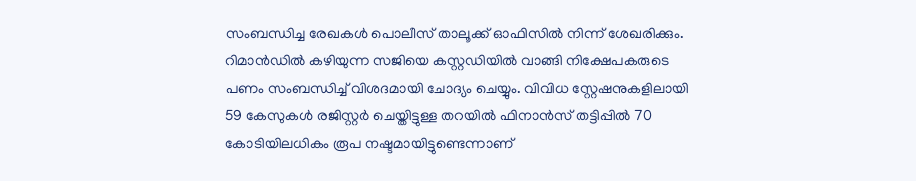സംബന്ധിച്ച രേഖകൾ പൊലീസ് താലൂക്ക് ഓഫിസിൽ നിന്ന് ശേഖരിക്കും. റിമാൻഡിൽ കഴിയുന്ന സജിയെ കസ്റ്റഡിയിൽ വാങ്ങി നിക്ഷേപകരുടെ പണം സംബന്ധിച്ച് വിശദമായി ചോദ്യം ചെയ്യും. വിവിധ സ്റ്റേഷനുകളിലായി 59 കേസുകൾ രജിസ്റ്റർ ചെയ്തിട്ടുള്ള തറയിൽ ഫിനാൻസ് തട്ടിപ്പിൽ 70 കോടിയിലധികം രൂപ നഷ്ടമായിട്ടുണ്ടെന്നാണ്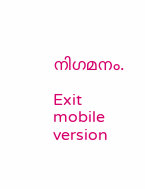നിഗമനം.

Exit mobile version